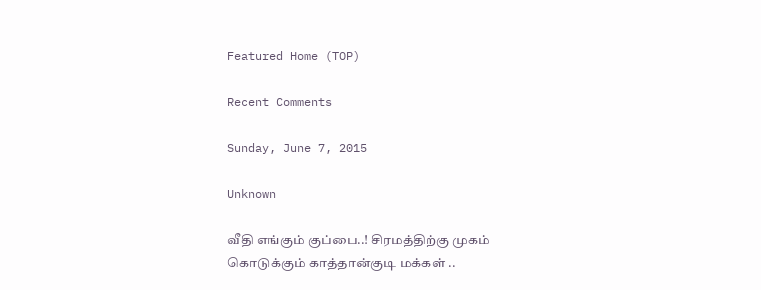Featured Home (TOP)

Recent Comments

Sunday, June 7, 2015

Unknown

வீதி எங்கும் குப்பை..! சிரமத்திற்கு முகம் கொடுக்கும் காத்தான்குடி மக்கள் ..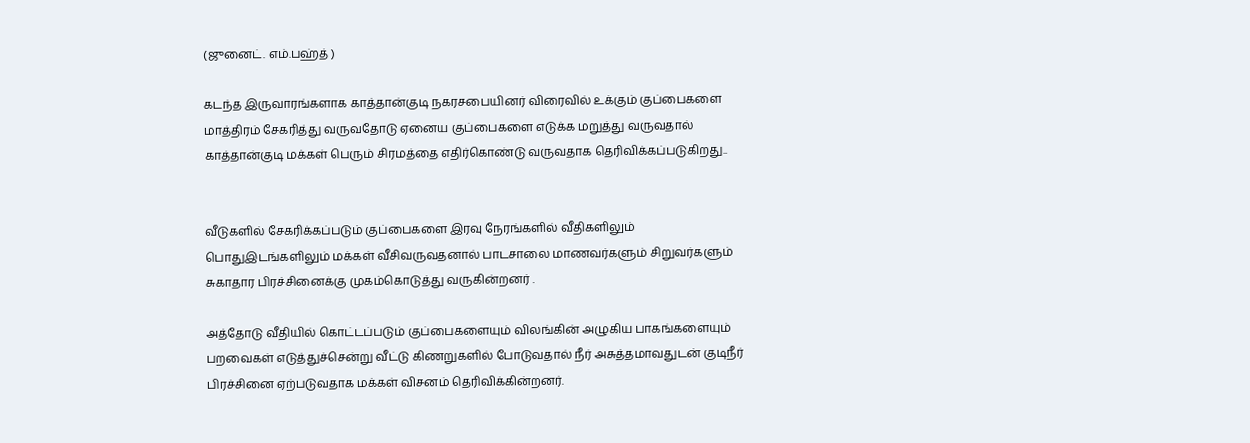(ஜுனைட். எம்.பஹ்த் )

கடந்த இருவாரங்களாக காத்தான்குடி நகரசபையினர் விரைவில் உக்கும் குப்பைகளை மாத்திரம் சேகரித்து வருவதோடு ஏனைய குப்பைகளை எடுக்க மறுத்து வருவதால் காத்தான்குடி மக்கள் பெரும் சிரமத்தை எதிர்கொண்டு வருவதாக தெரிவிக்கப்படுகிறது..


வீடுகளில் சேகரிக்கப்படும் குப்பைகளை இரவு நேரங்களில் வீதிகளிலும் பொதுஇடங்களிலும் மக்கள் வீசிவருவதனால் பாடசாலை மாணவர்களும் சிறுவர்களும் சுகாதார பிரச்சினைக்கு முகம்கொடுத்து வருகின்றனர் .

அத்தோடு வீதியில் கொட்டப்படும் குப்பைகளையும் விலங்கின் அழுகிய பாகங்களையும் பறவைகள் எடுத்துச்சென்று வீட்டு கிணறுகளில் போடுவதால் நீர் அசுத்தமாவதுடன் குடிநீர் பிரச்சினை ஏற்படுவதாக மக்கள் விசனம் தெரிவிக்கின்றனர்.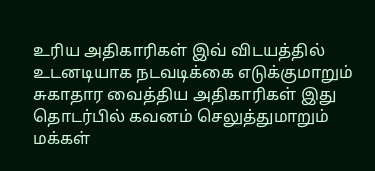உரிய அதிகாரிகள் இவ் விடயத்தில் உடனடியாக நடவடிக்கை எடுக்குமாறும் சுகாதார வைத்திய அதிகாரிகள் இது தொடர்பில் கவனம் செலுத்துமாறும் மக்கள்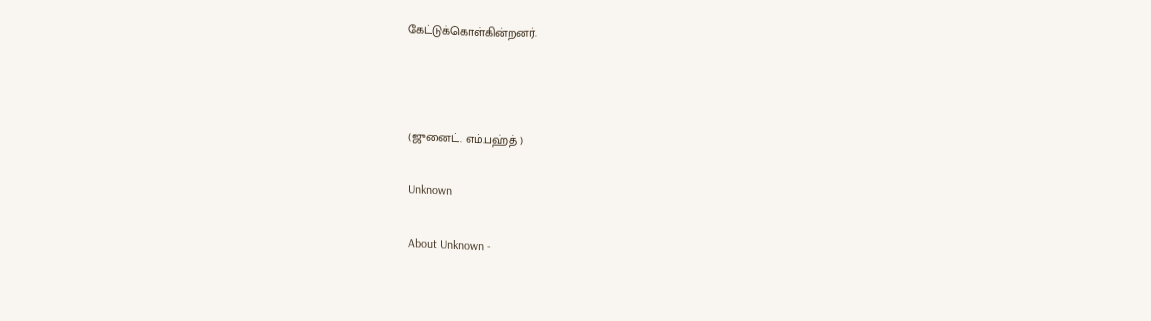கேட்டுக்கொள்கின்றனர்.



(ஜுனைட். எம்.பஹ்த் )

Unknown

About Unknown -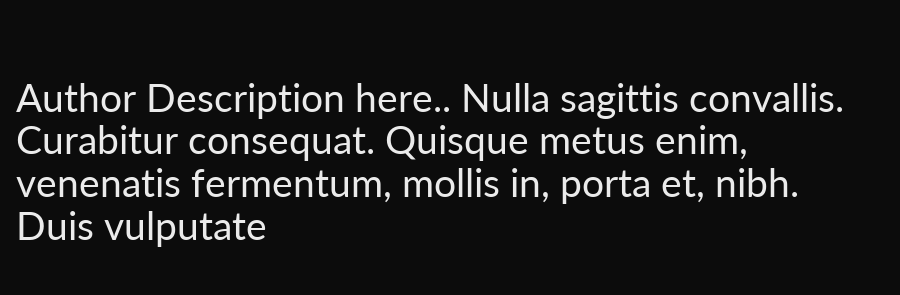Author Description here.. Nulla sagittis convallis. Curabitur consequat. Quisque metus enim, venenatis fermentum, mollis in, porta et, nibh. Duis vulputate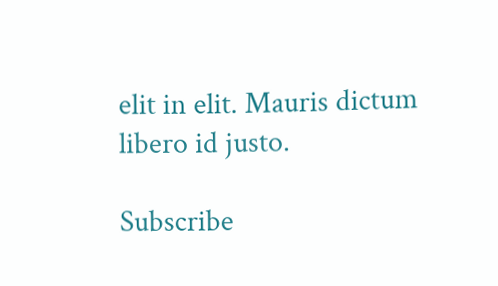elit in elit. Mauris dictum libero id justo.

Subscribe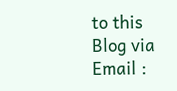to this Blog via Email :